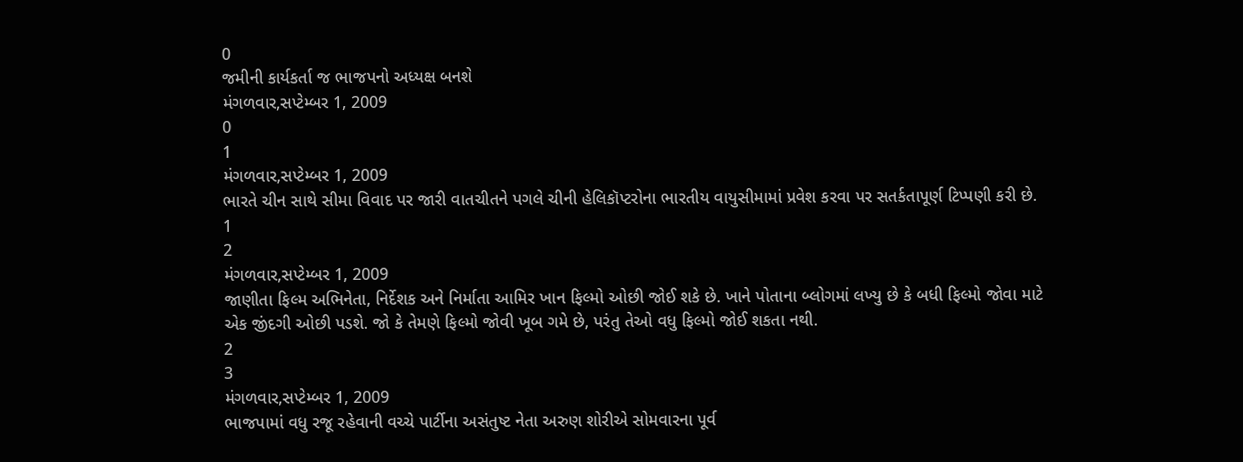0
જમીની કાર્યકર્તા જ ભાજપનો અધ્યક્ષ બનશે
મંગળવાર,સપ્ટેમ્બર 1, 2009
0
1
મંગળવાર,સપ્ટેમ્બર 1, 2009
ભારતે ચીન સાથે સીમા વિવાદ પર જારી વાતચીતને પગલે ચીની હેલિકૉપ્ટરોના ભારતીય વાયુસીમામાં પ્રવેશ કરવા પર સતર્કતાપૂર્ણ ટિપ્પણી કરી છે.
1
2
મંગળવાર,સપ્ટેમ્બર 1, 2009
જાણીતા ફિલ્મ અભિનેતા, નિર્દેશક અને નિર્માતા આમિર ખાન ફિલ્મો ઓછી જોઈ શકે છે. ખાને પોતાના બ્લોગમાં લખ્યુ છે કે બધી ફિલ્મો જોવા માટે એક જીંદગી ઓછી પડશે. જો કે તેમણે ફિલ્મો જોવી ખૂબ ગમે છે, પરંતુ તેઓ વધુ ફિલ્મો જોઈ શકતા નથી.
2
3
મંગળવાર,સપ્ટેમ્બર 1, 2009
ભાજપામાં વધુ રજૂ રહેવાની વચ્ચે પાર્ટીના અસંતુષ્ટ નેતા અરુણ શોરીએ સોમવારના પૂર્વ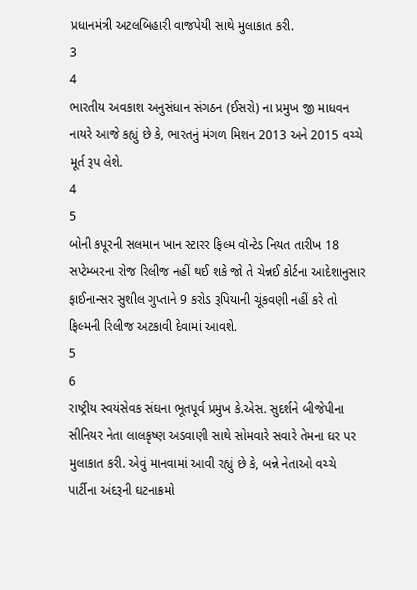પ્રધાનમંત્રી અટલબિહારી વાજપેયી સાથે મુલાકાત કરી.
3
4
ભારતીય અવકાશ અનુસંધાન સંગઠન (ઈસરો) ના પ્રમુખ જી માધવન નાયરે આજે કહ્યું છે કે, ભારતનું મંગળ મિશન 2013 અને 2015 વચ્ચે મૂર્ત રૂપ લેશે.
4
5
બોની કપૂરની સલમાન ખાન સ્ટારર ફિલ્મ વૉન્ટેડ નિયત તારીખ 18 સપ્ટેમ્બરના રોજ રિલીજ નહીં થઈ શકે જો તે ચેન્નઈ કોર્ટના આદેશાનુસાર ફાઈનાન્સર સુશીલ ગુપ્તાને 9 કરોડ રૂપિયાની ચૂંકવણી નહીં કરે તો ફિલ્મની રિલીજ અટકાવી દેવામાં આવશે.
5
6
રાષ્ટ્રીય સ્વયંસેવક સંઘના ભૂતપૂર્વ પ્રમુખ કે.એસ. સુદર્શને બીજેપીના સીનિયર નેતા લાલકૃષ્ણ અડવાણી સાથે સોમવારે સવારે તેમના ઘર પર મુલાકાત કરી. એવું માનવામાં આવી રહ્યું છે કે, બન્ને નેતાઓ વચ્ચે પાર્ટીના અંદરૂની ઘટનાક્રમો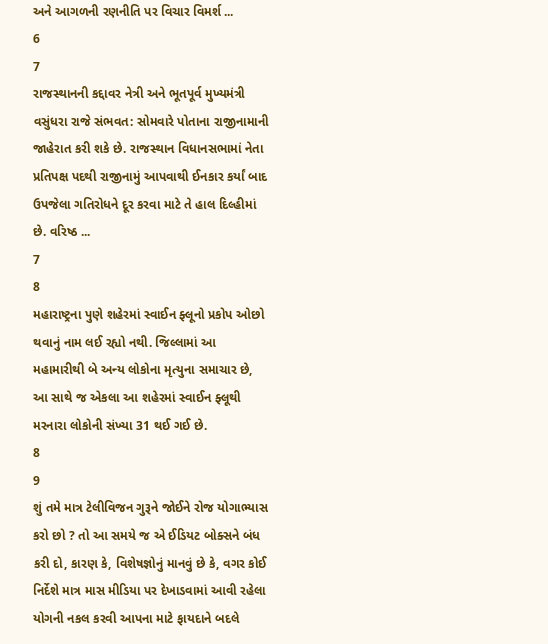અને આગળની રણનીતિ પર વિચાર વિમર્શ ...
6
7
રાજસ્થાનની કદ્દાવર નેત્રી અને ભૂતપૂર્વ મુખ્યમંત્રી વસુંધરા રાજે સંભવત: સોમવારે પોતાના રાજીનામાની જાહેરાત કરી શકે છે. રાજસ્થાન વિધાનસભામાં નેતા પ્રતિપક્ષ પદથી રાજીનામું આપવાથી ઈનકાર કર્યાં બાદ ઉપજેલા ગતિરોધને દૂર કરવા માટે તે હાલ દિલ્હીમાં છે. વરિષ્ઠ ...
7
8
મહારાષ્ટ્રના પુણે શહેરમાં સ્વાઈન ફ્લૂનો પ્રકોપ ઓછો થવાનું નામ લઈ રહ્યો નથી. જિલ્લામાં આ મહામારીથી બે અન્ય લોકોના મૃત્યુના સમાચાર છે, આ સાથે જ એકલા આ શહેરમાં સ્વાઈન ફ્લૂથી મરનારા લોકોની સંખ્યા 31 થઈ ગઈ છે.
8
9
શું તમે માત્ર ટેલીવિજન ગુરૂને જોઈને રોજ યોગાભ્યાસ કરો છો ? તો આ સમયે જ એ ઈડિયટ બોક્સને બંધ કરી દો, કારણ કે, વિશેષજ્ઞોનું માનવું છે કે, વગર કોઈ નિર્દેશે માત્ર માસ મીડિયા પર દેખાડવામાં આવી રહેલા યોગની નકલ કરવી આપના માટે ફાયદાને બદલે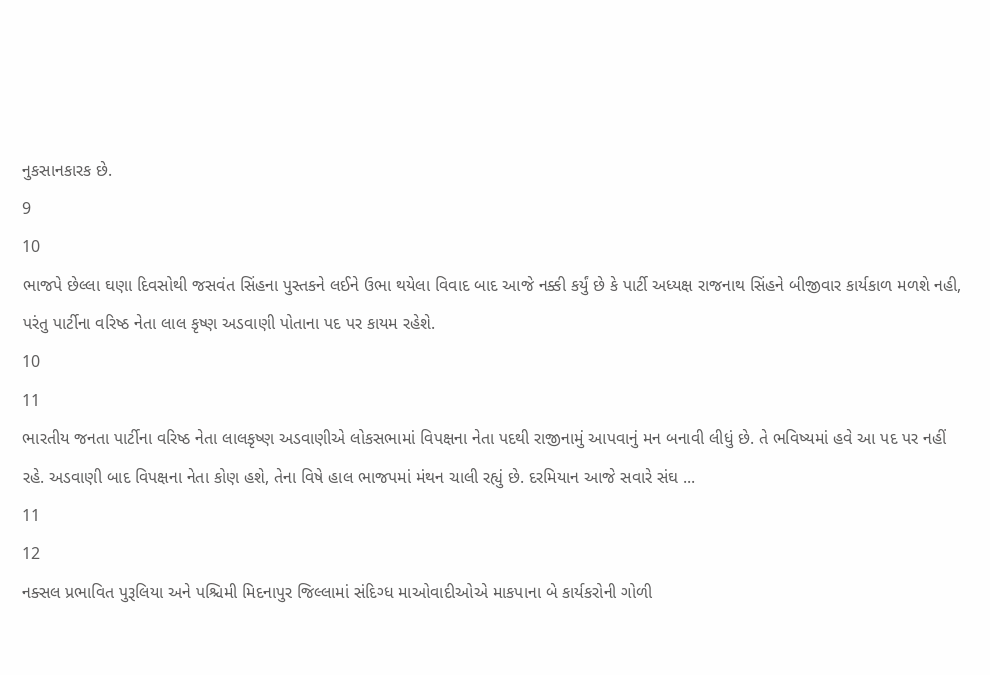નુકસાનકારક છે.
9
10
ભાજપે છેલ્લા ઘણા દિવસોથી જસવંત સિંહના પુસ્તકને લઈને ઉભા થયેલા વિવાદ બાદ આજે નક્કી કર્યું છે કે પાર્ટી અધ્યક્ષ રાજનાથ સિંહને બીજીવાર કાર્યકાળ મળશે નહી, પરંતુ પાર્ટીના વરિષ્ઠ નેતા લાલ કૃષ્ણ અડવાણી પોતાના પદ પર કાયમ રહેશે.
10
11
ભારતીય જનતા પાર્ટીના વરિષ્ઠ નેતા લાલકૃષ્ણ અડવાણીએ લોકસભામાં વિપક્ષના નેતા પદથી રાજીનામું આપવાનું મન બનાવી લીધું છે. તે ભવિષ્યમાં હવે આ પદ પર નહીં રહે. અડવાણી બાદ વિપક્ષના નેતા કોણ હશે, તેના વિષે હાલ ભાજપમાં મંથન ચાલી રહ્યું છે. દરમિયાન આજે સવારે સંઘ ...
11
12
નક્સલ પ્રભાવિત પુરૂલિયા અને પશ્ચિમી મિદનાપુર જિલ્લામાં સંદિગ્ધ માઓવાદીઓએ માકપાના બે કાર્યકરોની ગોળી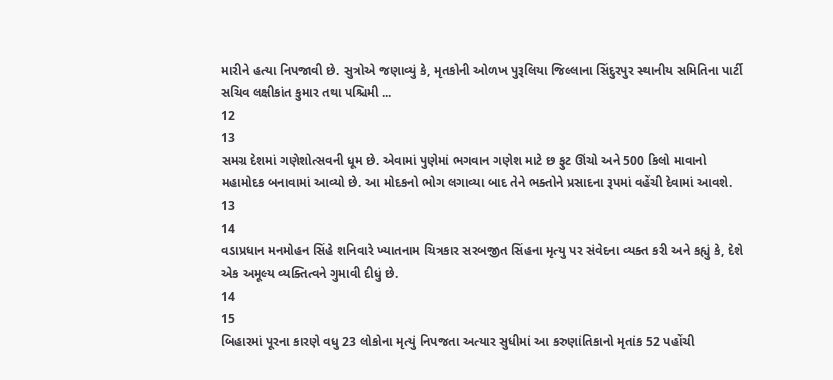મારીને હત્યા નિપજાવી છે. સુત્રોએ જણાવ્યું કે, મૃતકોની ઓળખ પુરૂલિયા જિલ્લાના સિંદુરપુર સ્થાનીય સમિતિના પાર્ટી સચિવ લક્ષીકાંત કુમાર તથા પશ્ચિમી ...
12
13
સમગ્ર દેશમાં ગણેશોત્સવની ધૂમ છે. એવામાં પુણેમાં ભગવાન ગણેશ માટે છ ફુટ ઊંચો અને 500 કિલો માવાનો મહામોદક બનાવામાં આવ્યો છે. આ મોદકનો ભોગ લગાવ્યા બાદ તેને ભક્તોને પ્રસાદના રૂપમાં વહેંચી દેવામાં આવશે.
13
14
વડાપ્રધાન મનમોહન સિંહે શનિવારે ખ્યાતનામ ચિત્રકાર સરબજીત સિંહના મૃત્યુ પર સંવેદના વ્યક્ત કરી અને કહ્યું કે, દેશે એક અમૂલ્ય વ્યક્તિત્વને ગુમાવી દીધું છે.
14
15
બિહારમાં પૂરના કારણે વધુ 23 લોકોના મૃત્યું નિપજતા અત્યાર સુધીમાં આ કરુણાંતિકાનો મૃતાંક 52 પહોંચી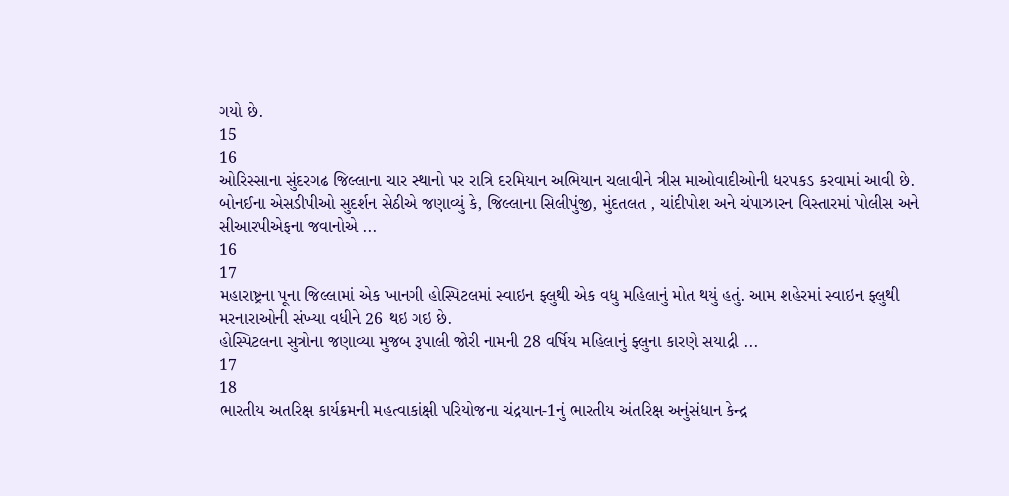ગયો છે.
15
16
ઓરિસ્સાના સુંદરગઢ જિલ્લાના ચાર સ્થાનો પર રાત્રિ દરમિયાન અભિયાન ચલાવીને ત્રીસ માઓવાદીઓની ધરપકડ કરવામાં આવી છે.
બોનઈના એસડીપીઓ સુદર્શન સેઠીએ જણાવ્યું કે, જિલ્લાના સિલીપુંજી, મુંદતલત , ચાંદીપોશ અને ચંપાઝારન વિસ્તારમાં પોલીસ અને સીઆરપીએફના જવાનોએ ...
16
17
મહારાષ્ટ્રના પૂના જિલ્લામાં એક ખાનગી હોસ્પિટલમાં સ્વાઇન ફ્લુથી એક વધુ મહિલાનું મોત થયું હતું. આમ શહેરમાં સ્વાઇન ફ્લુથી મરનારાઓની સંખ્યા વધીને 26 થઇ ગઇ છે.
હોસ્પિટલના સુત્રોના જણાવ્યા મુજબ રૂપાલી જોરી નામની 28 વર્ષિય મહિલાનું ફ્લુના કારણે સયાદ્રી ...
17
18
ભારતીય અતરિક્ષ કાર્યક્રમની મહત્વાકાંક્ષી પરિયોજના ચંદ્રયાન-1નું ભારતીય અંતરિક્ષ અનુંસંધાન કેન્દ્ર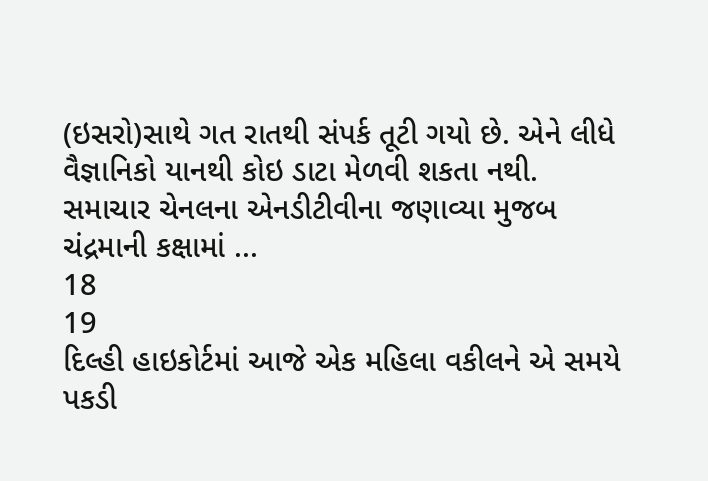(ઇસરો)સાથે ગત રાતથી સંપર્ક તૂટી ગયો છે. એને લીધે વૈજ્ઞાનિકો યાનથી કોઇ ડાટા મેળવી શકતા નથી.
સમાચાર ચેનલના એનડીટીવીના જણાવ્યા મુજબ ચંદ્રમાની કક્ષામાં ...
18
19
દિલ્હી હાઇકોર્ટમાં આજે એક મહિલા વકીલને એ સમયે પકડી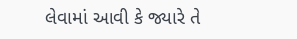લેવામાં આવી કે જ્યારે તે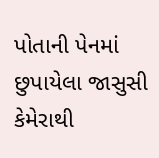પોતાની પેનમાં છુપાયેલા જાસુસી કેમેરાથી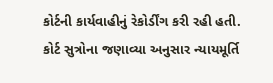કોર્ટની કાર્યવાહીનું રેકોર્ડીંગ કરી રહી હતી.
કોર્ટ સુત્રોના જણાવ્યા અનુસાર ન્યાયમૂર્તિ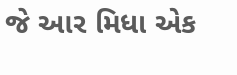જે આર મિધા એક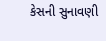કેસની સુનાવણી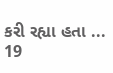કરી રહ્યા હતા ...
19